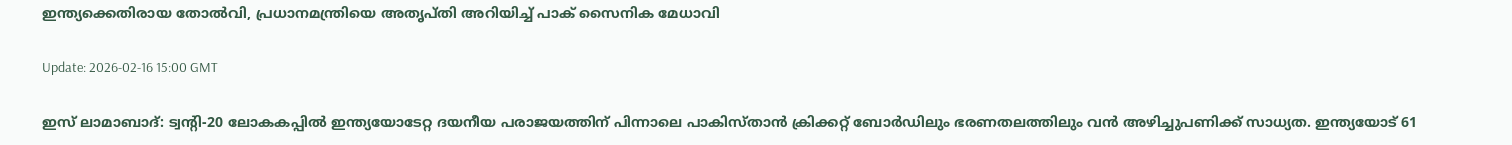ഇന്ത്യക്കെതിരായ തോല്‍വി, പ്രധാനമന്ത്രിയെ അതൃപ്തി അറിയിച്ച് പാക് സൈനിക മേധാവി

Update: 2026-02-16 15:00 GMT

ഇസ് ലാമാബാദ്: ട്വന്റി-20 ലോകകപ്പില്‍ ഇന്ത്യയോടേറ്റ ദയനീയ പരാജയത്തിന് പിന്നാലെ പാകിസ്താന്‍ ക്രിക്കറ്റ് ബോര്‍ഡിലും ഭരണതലത്തിലും വന്‍ അഴിച്ചുപണിക്ക് സാധ്യത. ഇന്ത്യയോട് 61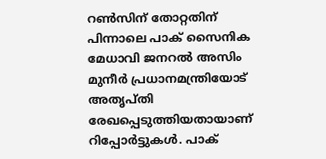റണ്‍സിന് തോറ്റതിന് പിന്നാലെ പാക് സൈനിക മേധാവി ജനറല്‍ അസിം മുനീര്‍ പ്രധാനമന്ത്രിയോട് അതൃപ്തി രേഖപ്പെടുത്തിയതായാണ് റിപ്പോര്‍ട്ടുകള്‍. പാക്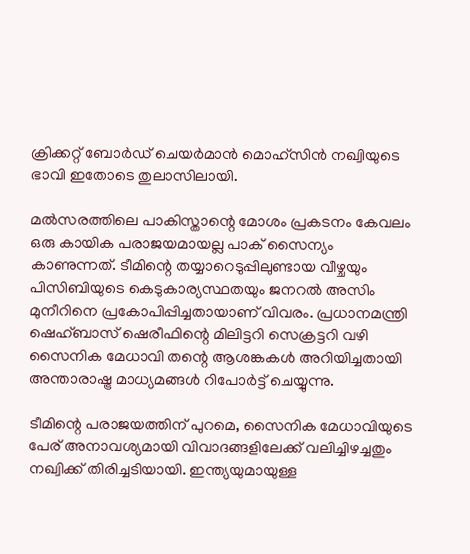ക്രിക്കറ്റ് ബോര്‍ഡ് ചെയര്‍മാന്‍ മൊഹ്‌സിന്‍ നഖ്വിയുടെ ഭാവി ഇതോടെ തുലാസിലായി.

മല്‍സരത്തിലെ പാകിസ്താന്റെ മോശം പ്രകടനം കേവലം ഒരു കായിക പരാജയമായല്ല പാക് സൈന്യം കാണുന്നത്. ടീമിന്റെ തയ്യാറെടുപ്പിലുണ്ടായ വീഴ്ചയും പിസിബിയുടെ കെടുകാര്യസ്ഥതയും ജനറല്‍ അസിം മുനീറിനെ പ്രകോപിപ്പിച്ചതായാണ് വിവരം. പ്രധാനമന്ത്രി ഷെഹ്ബാസ് ഷെരീഫിന്റെ മിലിട്ടറി സെക്രട്ടറി വഴി സൈനിക മേധാവി തന്റെ ആശങ്കകള്‍ അറിയിച്ചതായി അന്താരാഷ്ട്ര മാധ്യമങ്ങള്‍ റിപോര്‍ട്ട് ചെയ്യുന്നു.

ടീമിന്റെ പരാജയത്തിന് പുറമെ, സൈനിക മേധാവിയുടെ പേര് അനാവശ്യമായി വിവാദങ്ങളിലേക്ക് വലിച്ചിഴച്ചതും നഖ്വിക്ക് തിരിച്ചടിയായി. ഇന്ത്യയുമായുള്ള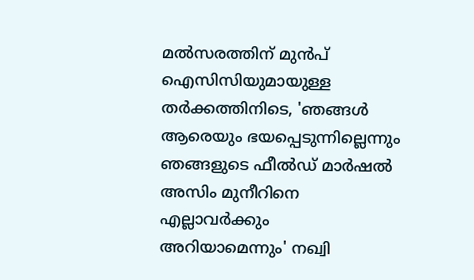മല്‍സരത്തിന് മുന്‍പ് ഐസിസിയുമായുള്ള തര്‍ക്കത്തിനിടെ, 'ഞങ്ങള്‍ ആരെയും ഭയപ്പെടുന്നില്ലെന്നും ഞങ്ങളുടെ ഫീല്‍ഡ് മാര്‍ഷല്‍ അസിം മുനീറിനെ എല്ലാവര്‍ക്കും അറിയാമെന്നും' നഖ്വി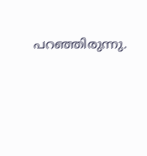പറഞ്ഞിരുന്നു.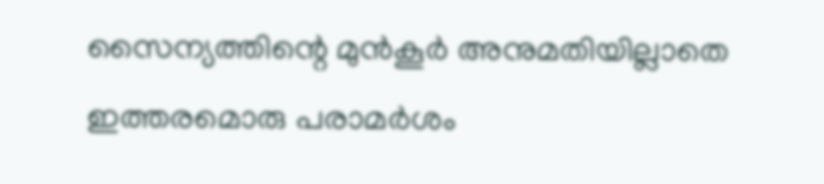സൈന്യത്തിന്റെ മുന്‍കൂര്‍ അനുമതിയില്ലാതെ ഇത്തരമൊരു പരാമര്‍ശം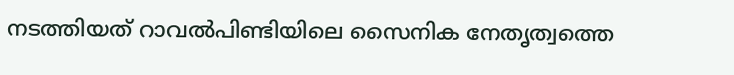നടത്തിയത് റാവല്‍പിണ്ടിയിലെ സൈനിക നേതൃത്വത്തെ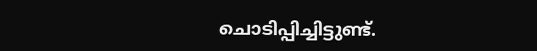ചൊടിപ്പിച്ചിട്ടുണ്ട്.